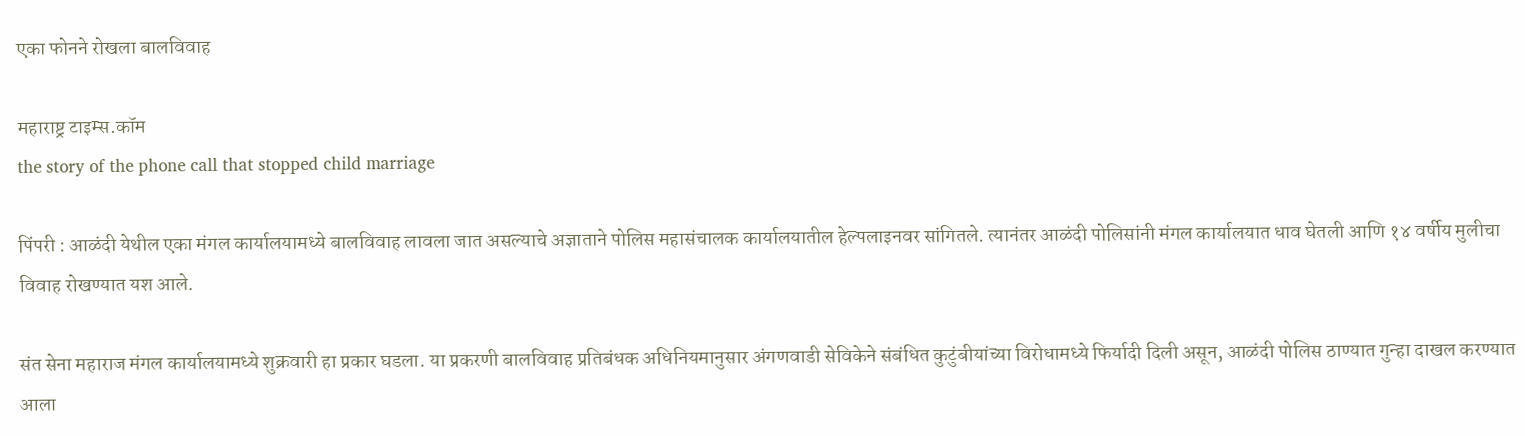एका फोनने रोखला बालविवाह

महाराष्ट्र टाइम्स.कॉम
the story of the phone call that stopped child marriage

पिंपरी : आळंदी येथील एका मंगल कार्यालयामध्ये बालविवाह लावला जात असल्याचे अज्ञाताने पोलिस महासंचालक कार्यालयातील हेल्पलाइनवर सांगितले. त्यानंतर आळंदी पोलिसांनी मंगल कार्यालयात धाव घेतली आणि १४ वर्षीय मुलीचा विवाह रोखण्यात यश आले.

संत सेना महाराज मंगल कार्यालयामध्ये शुक्रवारी हा प्रकार घडला. या प्रकरणी बालविवाह प्रतिबंधक अधिनियमानुसार अंगणवाडी सेविकेने संबंधित कुटुंबीयांच्या विरोधामध्ये फिर्यादी दिली असून, आळंदी पोलिस ठाण्यात गुन्हा दाखल करण्यात आला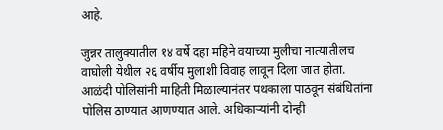आहे.

जुन्नर तालुक्यातील १४ वर्षे दहा महिने वयाच्या मुलीचा नात्यातीलच वाघोली येथील २६ वर्षीय मुलाशी विवाह लावून दिला जात होता. आळंदी पोलिसांनी माहिती मिळाल्यानंतर पथकाला पाठवून संबंधितांना पोलिस ठाण्यात आणण्यात आले. अधिकाऱ्यांनी दोन्ही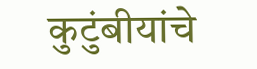कुटुंबीयांचे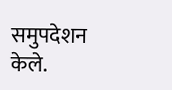समुपदेशन केले.